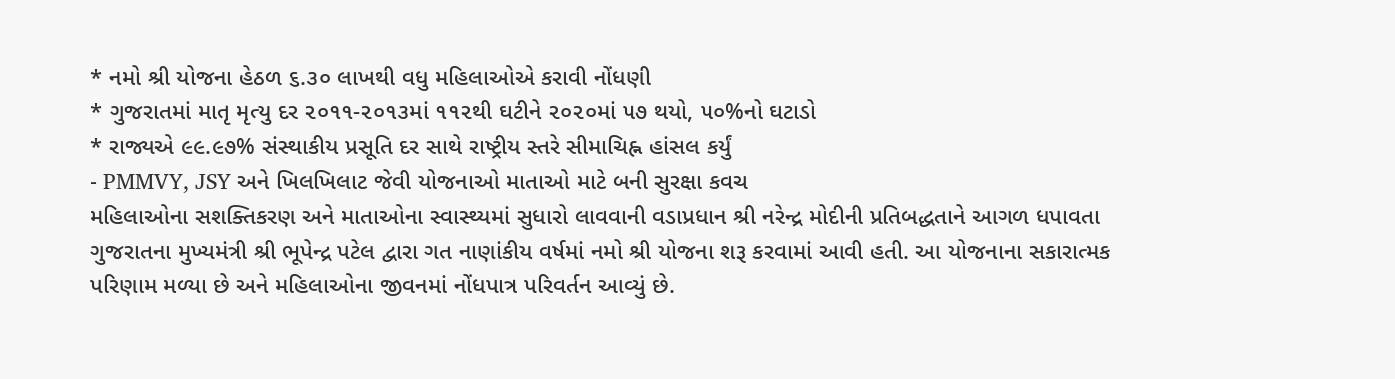* નમો શ્રી યોજના હેઠળ ૬.૩૦ લાખથી વધુ મહિલાઓએ કરાવી નોંધણી
* ગુજરાતમાં માતૃ મૃત્યુ દર ૨૦૧૧-૨૦૧૩માં ૧૧૨થી ઘટીને ૨૦૨૦માં ૫૭ થયો, ૫૦%નો ઘટાડો
* રાજ્યએ ૯૯.૯૭% સંસ્થાકીય પ્રસૂતિ દર સાથે રાષ્ટ્રીય સ્તરે સીમાચિહ્ન હાંસલ કર્યું
- PMMVY, JSY અને ખિલખિલાટ જેવી યોજનાઓ માતાઓ માટે બની સુરક્ષા કવચ
મહિલાઓના સશક્તિકરણ અને માતાઓના સ્વાસ્થ્યમાં સુધારો લાવવાની વડાપ્રધાન શ્રી નરેન્દ્ર મોદીની પ્રતિબદ્ધતાને આગળ ધપાવતા ગુજરાતના મુખ્યમંત્રી શ્રી ભૂપેન્દ્ર પટેલ દ્વારા ગત નાણાંકીય વર્ષમાં નમો શ્રી યોજના શરૂ કરવામાં આવી હતી. આ યોજનાના સકારાત્મક પરિણામ મળ્યા છે અને મહિલાઓના જીવનમાં નોંધપાત્ર પરિવર્તન આવ્યું છે.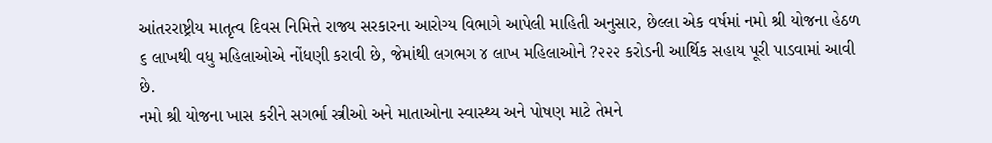આંતરરાષ્ટ્રીય માતૃત્વ દિવસ નિમિત્તે રાજ્ય સરકારના આરોગ્ય વિભાગે આપેલી માહિતી અનુસાર, છેલ્લા એક વર્ષમાં નમો શ્રી યોજના હેઠળ ૬ લાખથી વધુ મહિલાઓએ નોંધણી કરાવી છે, જેમાંથી લગભગ ૪ લાખ મહિલાઓને ?૨૨૨ કરોડની આર્થિક સહાય પૂરી પાડવામાં આવી છે.
નમો શ્રી યોજના ખાસ કરીને સગર્ભા સ્ત્રીઓ અને માતાઓના સ્વાસ્થ્ય અને પોષણ માટે તેમને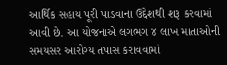આર્થિક સહાય પૂરી પાડવાના ઉદ્દેશથી શરૂ કરવામાં આવી છે. આ યોજનાએ લગભગ ૪ લાખ માતાઓની સમયસર આરોગ્ય તપાસ કરાવવામાં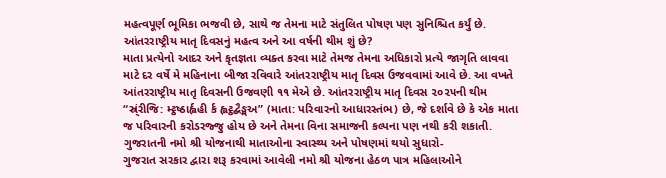મહત્વપૂર્ણ ભૂમિકા ભજવી છે, સાથે જ તેમના માટે સંતુલિત પોષણ પણ સુનિશ્ચિત કર્યું છે.
આંતરરાષ્ટ્રીય માતૃ દિવસનું મહત્વ અને આ વર્ષની થીમ શું છે?
માતા પ્રત્યેનો આદર અને કૃતજ્ઞતા વ્યક્ત કરવા માટે તેમજ તેમના અધિકારો પ્રત્યે જાગૃતિ લાવવા માટે દર વર્ષે મે મહિનાના બીજા રવિવારે આંતરરાષ્ટ્રીય માતૃ દિવસ ઉજવવામાં આવે છે. આ વખતે આંતરરાષ્ટ્રીય માતૃ દિવસની ઉજવણી ૧૧ મેએ છે. આંતરરાષ્ટ્રીય માતૃ દિવસ ૨૦૨૫ની થીમ “સ્ર્ંરીજિ: મ્ટ્ઠષ્ઠાર્હ્વહી ર્ક હ્લટ્ઠદ્બૈઙ્મઅ” (માતા: પરિવારનો આધારસ્તંભ) છે, જે દર્શાવે છે કે એક માતા જ પરિવારની કરોડરજ્જુ હોય છે અને તેમના વિના સમાજની કલ્પના પણ નથી કરી શકાતી.
ગુજરાતની નમો શ્રી યોજનાથી માતાઓના સ્વાસ્થ્ય અને પોષણમાં થયો સુધારો-
ગુજરાત સરકાર દ્વારા શરૂ કરવામાં આવેલી નમો શ્રી યોજના હેઠળ પાત્ર મહિલાઓને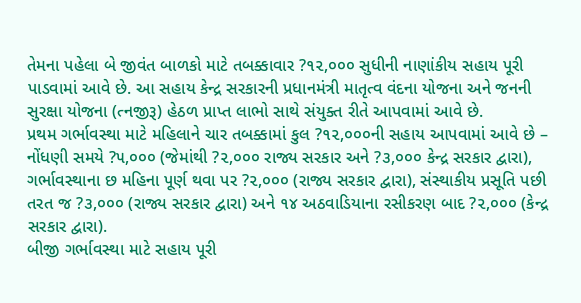તેમના પહેલા બે જીવંત બાળકો માટે તબક્કાવાર ?૧૨,૦૦૦ સુધીની નાણાંકીય સહાય પૂરી પાડવામાં આવે છે. આ સહાય કેન્દ્ર સરકારની પ્રધાનમંત્રી માતૃત્વ વંદના યોજના અને જનની સુરક્ષા યોજના (ત્નજીરૂ) હેઠળ પ્રાપ્ત લાભો સાથે સંયુક્ત રીતે આપવામાં આવે છે.
પ્રથમ ગર્ભાવસ્થા માટે મહિલાને ચાર તબક્કામાં કુલ ?૧૨,૦૦૦ની સહાય આપવામાં આવે છે – નોંધણી સમયે ?૫,૦૦૦ (જેમાંથી ?૨,૦૦૦ રાજ્ય સરકાર અને ?૩,૦૦૦ કેન્દ્ર સરકાર દ્વારા), ગર્ભાવસ્થાના છ મહિના પૂર્ણ થવા પર ?૨,૦૦૦ (રાજ્ય સરકાર દ્વારા), સંસ્થાકીય પ્રસૂતિ પછી તરત જ ?૩,૦૦૦ (રાજ્ય સરકાર દ્વારા) અને ૧૪ અઠવાડિયાના રસીકરણ બાદ ?૨,૦૦૦ (કેન્દ્ર સરકાર દ્વારા).
બીજી ગર્ભાવસ્થા માટે સહાય પૂરી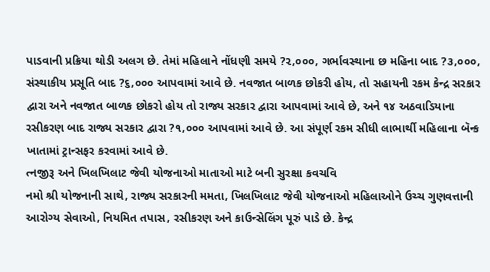પાડવાની પ્રક્રિયા થોડી અલગ છે. તેમાં મહિલાને નોંધણી સમયે ?૨,૦૦૦, ગર્ભાવસ્થાના છ મહિના બાદ ?૩,૦૦૦, સંસ્થાકીય પ્રસૂતિ બાદ ?૬,૦૦૦ આપવામાં આવે છે. નવજાત બાળક છોકરી હોય, તો સહાયની રકમ કેન્દ્ર સરકાર દ્વારા અને નવજાત બાળક છોકરો હોય તો રાજ્ય સરકાર દ્વારા આપવામાં આવે છે, અને ૧૪ અઠવાડિયાના રસીકરણ બાદ રાજ્ય સરકાર દ્વારા ?૧,૦૦૦ આપવામાં આવે છે. આ સંપૂર્ણ રકમ સીધી લાભાર્થી મહિલાના બૅન્ક ખાતામાં ટ્રાન્સફર કરવામાં આવે છે.
ત્નજીરૂ અને ખિલખિલાટ જેવી યોજનાઓ માતાઓ માટે બની સુરક્ષા કવચવિ
નમો શ્રી યોજનાની સાથે, રાજ્ય સરકારની મમતા, ખિલખિલાટ જેવી યોજનાઓ મહિલાઓને ઉચ્ચ ગુણવત્તાની આરોગ્ય સેવાઓ, નિયમિત તપાસ, રસીકરણ અને કાઉન્સેલિંગ પૂરું પાડે છે. કેન્દ્ર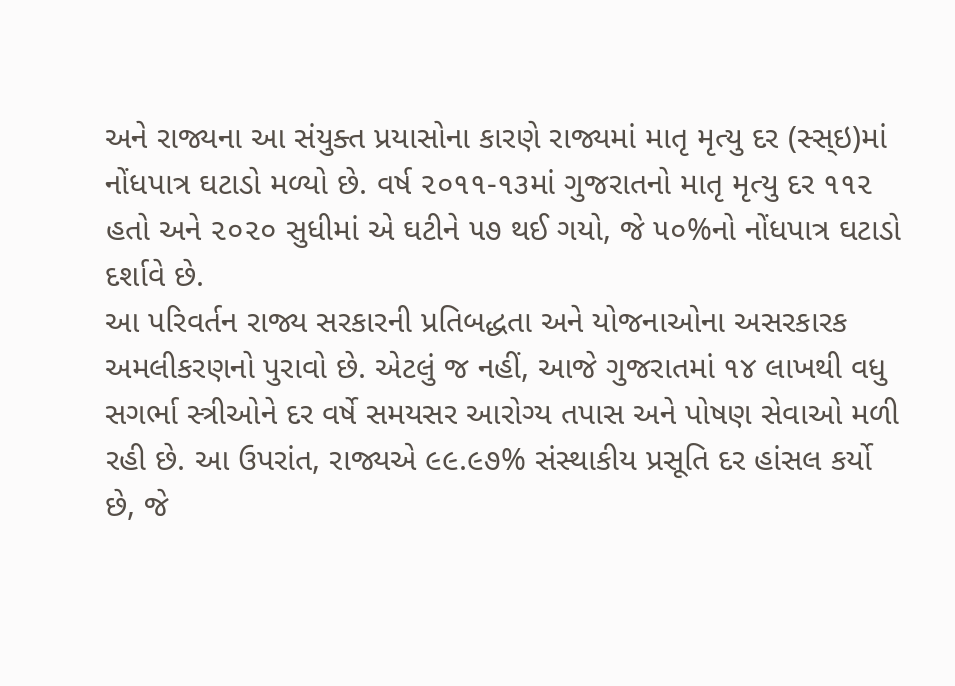અને રાજ્યના આ સંયુક્ત પ્રયાસોના કારણે રાજ્યમાં માતૃ મૃત્યુ દર (સ્સ્ઇ)માં નોંધપાત્ર ઘટાડો મળ્યો છે. વર્ષ ૨૦૧૧-૧૩માં ગુજરાતનો માતૃ મૃત્યુ દર ૧૧૨ હતો અને ૨૦૨૦ સુધીમાં એ ઘટીને ૫૭ થઈ ગયો, જે ૫૦%નો નોંધપાત્ર ઘટાડો દર્શાવે છે.
આ પરિવર્તન રાજ્ય સરકારની પ્રતિબદ્ધતા અને યોજનાઓના અસરકારક અમલીકરણનો પુરાવો છે. એટલું જ નહીં, આજે ગુજરાતમાં ૧૪ લાખથી વધુ સગર્ભા સ્ત્રીઓને દર વર્ષે સમયસર આરોગ્ય તપાસ અને પોષણ સેવાઓ મળી રહી છે. આ ઉપરાંત, રાજ્યએ ૯૯.૯૭% સંસ્થાકીય પ્રસૂતિ દર હાંસલ કર્યો છે, જે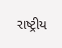રાષ્ટ્રીય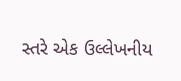સ્તરે એક ઉલ્લેખનીય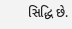સિદ્ધિ છે.